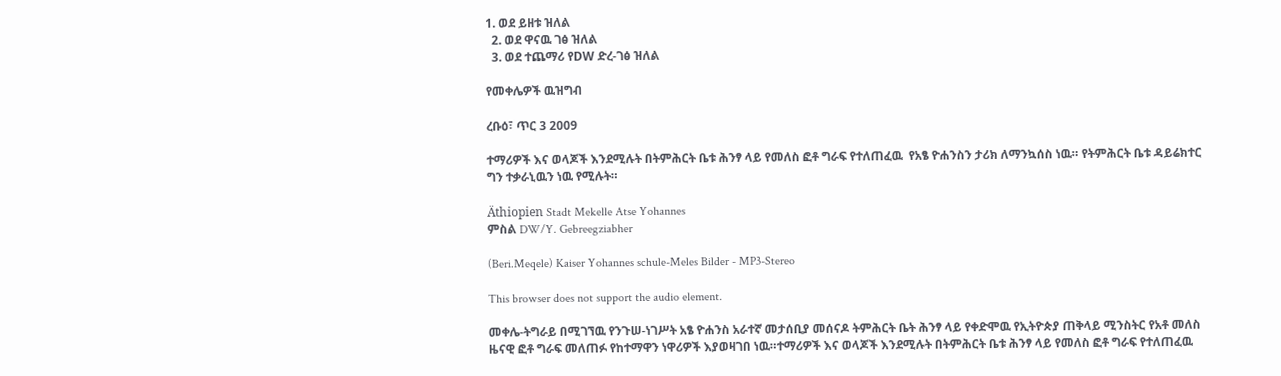1. ወደ ይዘቱ ዝለል
  2. ወደ ዋናዉ ገፅ ዝለል
  3. ወደ ተጨማሪ የDW ድረ-ገፅ ዝለል

የመቀሌዎች ዉዝግብ

ረቡዕ፣ ጥር 3 2009

ተማሪዎች እና ወላጆች እንደሚሉት በትምሕርት ቤቱ ሕንፃ ላይ የመለስ ፎቶ ግራፍ የተለጠፈዉ  የአፄ ዮሐንስን ታሪክ ለማንኳሰስ ነዉ። የትምሕርት ቤቱ ዳይሬክተር ግን ተቃራኒዉን ነዉ የሚሉት።

Äthiopien Stadt Mekelle Atse Yohannes
ምስል DW/Y. Gebreegziabher

(Beri.Meqele) Kaiser Yohannes schule-Meles Bilder - MP3-Stereo

This browser does not support the audio element.

መቀሌ-ትግራይ በሚገኘዉ የንጉሠ-ነገሥት አፄ ዮሐንስ አራተኛ መታሰቢያ መሰናዶ ትምሕርት ቤት ሕንፃ ላይ የቀድሞዉ የኢትዮጵያ ጠቅላይ ሚንስትር የአቶ መለስ ዜናዊ ፎቶ ግራፍ መለጠፉ የከተማዋን ነዋሪዎች እያወዛገበ ነዉ።ተማሪዎች እና ወላጆች እንደሚሉት በትምሕርት ቤቱ ሕንፃ ላይ የመለስ ፎቶ ግራፍ የተለጠፈዉ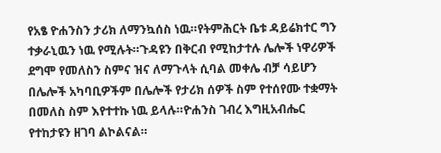የአፄ ዮሐንስን ታሪክ ለማንኳሰስ ነዉ።የትምሕርት ቤቱ ዳይሬክተር ግን ተቃራኒዉን ነዉ የሚሉት።ጉዳዩን በቅርብ የሚከታተሉ ሌሎች ነዋሪዎች ደግሞ የመለስን ስምና ዝና ለማጉላት ሲባል መቀሌ ብቻ ሳይሆን በሌሎች አካባቢዎችም በሌሎች የታሪክ ሰዎች ስም የተሰየሙ ተቋማት በመለስ ስም እየተተኩ ነዉ ይላሉ።ዮሐንስ ገብረ እግዚአብሔር የተከታዩን ዘገባ ልኮልናል።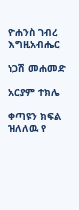ዮሐንስ ገብረ እግዚአብሔር

ነጋሽ መሐመድ

አርያም ተክሌ

ቀጣዩን ክፍል ዝለለዉ የ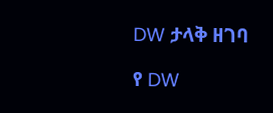DW ታላቅ ዘገባ

የ DW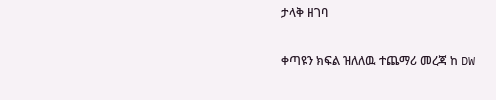ታላቅ ዘገባ

ቀጣዩን ክፍል ዝለለዉ ተጨማሪ መረጃ ከ DW